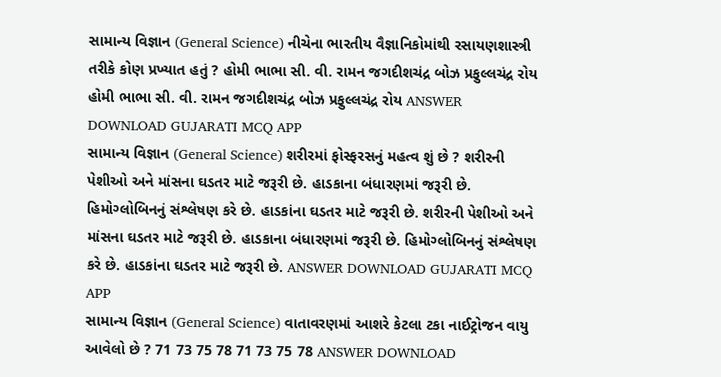સામાન્ય વિજ્ઞાન (General Science) નીચેના ભારતીય વૈજ્ઞાનિકોમાંથી રસાયણશાસ્ત્રી તરીકે કોણ પ્રખ્યાત હતું ? હોમી ભાભા સી. વી. રામન જગદીશચંદ્ર બોઝ પ્રફુલ્લચંદ્ર રોય હોમી ભાભા સી. વી. રામન જગદીશચંદ્ર બોઝ પ્રફુલ્લચંદ્ર રોય ANSWER DOWNLOAD GUJARATI MCQ APP
સામાન્ય વિજ્ઞાન (General Science) શરીરમાં ફોસ્ફરસનું મહત્વ શું છે ? શરીરની પેશીઓ અને માંસના ઘડતર માટે જરૂરી છે. હાડકાના બંધારણમાં જરૂરી છે. હિમોગ્લોબિનનું સંશ્લેષણ કરે છે. હાડકાંના ઘડતર માટે જરૂરી છે. શરીરની પેશીઓ અને માંસના ઘડતર માટે જરૂરી છે. હાડકાના બંધારણમાં જરૂરી છે. હિમોગ્લોબિનનું સંશ્લેષણ કરે છે. હાડકાંના ઘડતર માટે જરૂરી છે. ANSWER DOWNLOAD GUJARATI MCQ APP
સામાન્ય વિજ્ઞાન (General Science) વાતાવરણમાં આશરે કેટલા ટકા નાઈટ્રોજન વાયુ આવેલો છે ? 71 73 75 78 71 73 75 78 ANSWER DOWNLOAD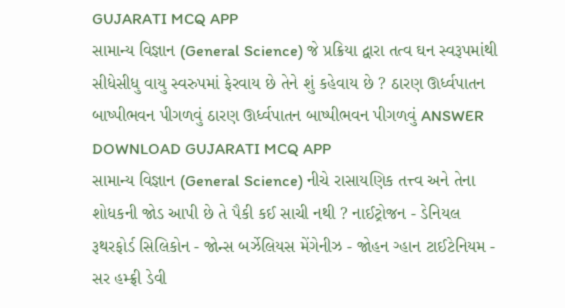GUJARATI MCQ APP
સામાન્ય વિજ્ઞાન (General Science) જે પ્રક્રિયા દ્વારા તત્વ ઘન સ્વરૂપમાંથી સીધેસીધુ વાયુ સ્વરુપમાં ફેરવાય છે તેને શું કહેવાય છે ? ઠારણ ઊર્ધ્વપાતન બાષ્પીભવન પીગળવું ઠારણ ઊર્ધ્વપાતન બાષ્પીભવન પીગળવું ANSWER DOWNLOAD GUJARATI MCQ APP
સામાન્ય વિજ્ઞાન (General Science) નીચે રાસાયણિક તત્ત્વ અને તેના શોધકની જોડ આપી છે તે પૈકી કઈ સાચી નથી ? નાઈટ્રોજન - ડેનિયલ રૂથરફોર્ડ સિલિકોન - જોન્સ બર્ઝેલિયસ મેંગેનીઝ - જોહન ગ્હાન ટાઈટેનિયમ - સર હમ્ફ્રી ડેવી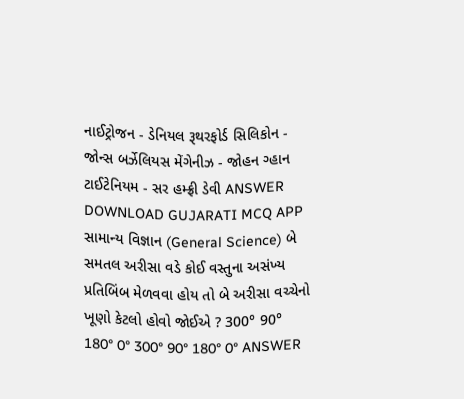નાઈટ્રોજન - ડેનિયલ રૂથરફોર્ડ સિલિકોન - જોન્સ બર્ઝેલિયસ મેંગેનીઝ - જોહન ગ્હાન ટાઈટેનિયમ - સર હમ્ફ્રી ડેવી ANSWER DOWNLOAD GUJARATI MCQ APP
સામાન્ય વિજ્ઞાન (General Science) બે સમતલ અરીસા વડે કોઈ વસ્તુના અસંખ્ય પ્રતિબિંબ મેળવવા હોય તો બે અરીસા વચ્ચેનો ખૂણો કેટલો હોવો જોઈએ ? 300° 90° 180° 0° 300° 90° 180° 0° ANSWER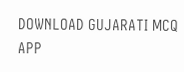DOWNLOAD GUJARATI MCQ APP